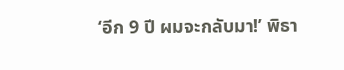‘อีก 9 ปี ผมจะกลับมา!’ พิธา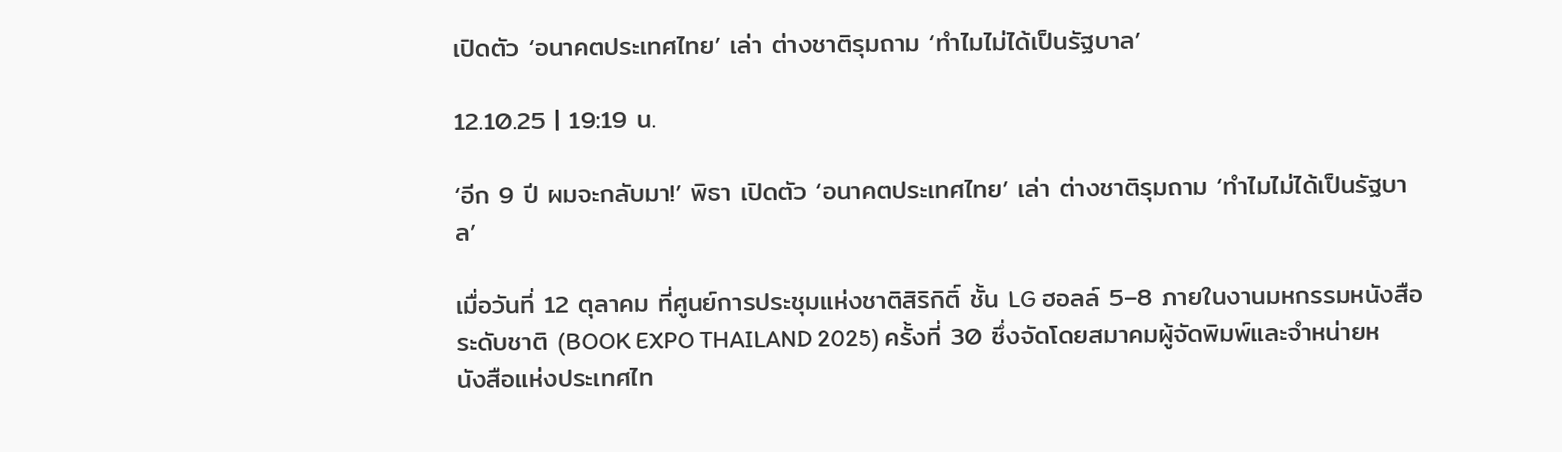เปิดตัว ‘อนาคตประเทศไทย’ เล่า ต่างชาติรุมถาม ‘ทำไมไม่ได้เป็นรัฐบาล’

12.10.25 | 19:19 น.

‘อีก 9 ปี ผมจะกลับมา!’ พิธา เปิดตัว ‘อนาคตประเทศไทย’ เล่า ต่างชาติรุมถาม ‘ทำไมไม่ได้เป็นรัฐบาล’

เมื่อวันที่ 12 ตุลาคม ที่ศูนย์การประชุมแห่งชาติสิริกิติ์ ชั้น LG ฮอลล์ 5–8 ภายในงานมหกรรมหนังสือระดับชาติ (BOOK EXPO THAILAND 2025) ครั้งที่ 30 ซึ่งจัดโดยสมาคมผู้จัดพิมพ์และจำหน่ายหนังสือแห่งประเทศไท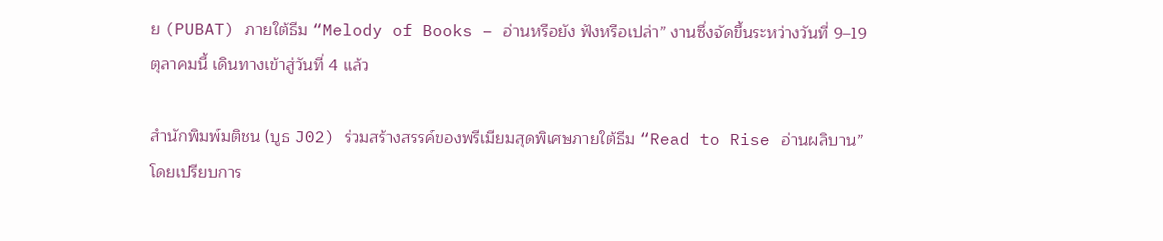ย (PUBAT) ภายใต้ธีม “Melody of Books – อ่านหรือยัง ฟังหรือเปล่า” งานซึ่งจัดขึ้นระหว่างวันที่ 9–19 ตุลาคมนี้ เดินทางเข้าสู่วันที่ 4 แล้ว

สำนักพิมพ์มติชน (บูธ J02) ร่วมสร้างสรรค์ของพรีเมียมสุดพิเศษภายใต้ธีม “Read to Rise อ่านผลิบาน” โดยเปรียบการ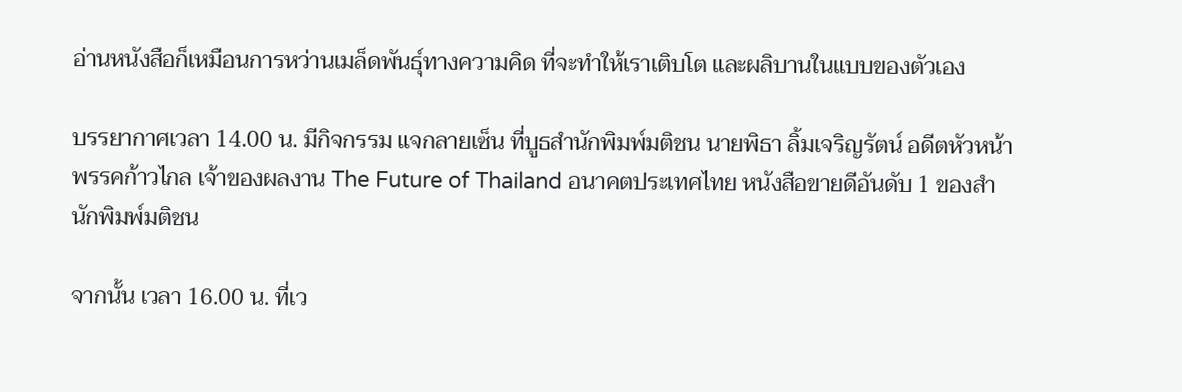อ่านหนังสือก็เหมือนการหว่านเมล็ดพันธุ์ทางความคิด ที่จะทำให้เราเติบโต และผลิบานในแบบของตัวเอง

บรรยากาศเวลา 14.00 น. มีกิจกรรม แจกลายเซ็น ที่บูธสำนักพิมพ์มติชน นายพิธา ลิ้มเจริญรัตน์ อดีตหัวหน้าพรรคก้าวไกล เจ้าของผลงาน The Future of Thailand อนาคตประเทศไทย หนังสือขายดีอันดับ 1 ของสำนักพิมพ์มติชน

จากนั้น เวลา 16.00 น. ที่เว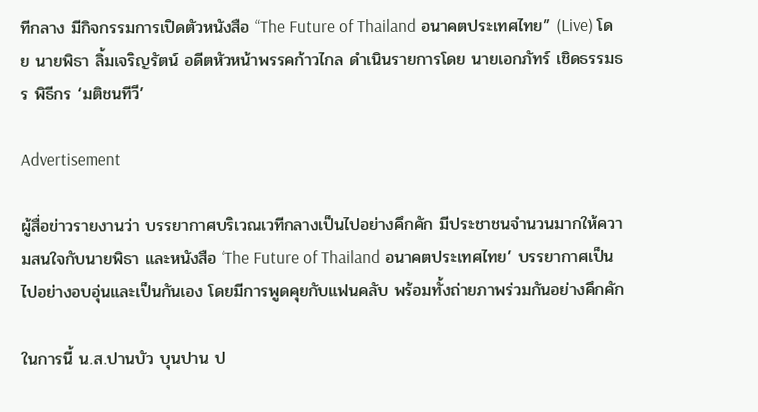ทีกลาง มีกิจกรรมการเปิดตัวหนังสือ “The Future of Thailand อนาคตประเทศไทย” (Live) โดย นายพิธา ลิ้มเจริญรัตน์ อดีตหัวหน้าพรรคก้าวไกล ดำเนินรายการโดย นายเอกภัทร์ เชิดธรรมธร พิธีกร ‘มติชนทีวี’

Advertisement

ผู้สื่อข่าวรายงานว่า บรรยากาศบริเวณเวทีกลางเป็นไปอย่างคึกคัก มีประชาชนจำนวนมากให้ความสนใจกับนายพิธา และหนังสือ ‘The Future of Thailand อนาคตประเทศไทย’ บรรยากาศเป็นไปอย่างอบอุ่นและเป็นกันเอง โดยมีการพูดคุยกับแฟนคลับ พร้อมทั้งถ่ายภาพร่วมกันอย่างคึกคัก

ในการนี้ น.ส.ปานบัว บุนปาน ป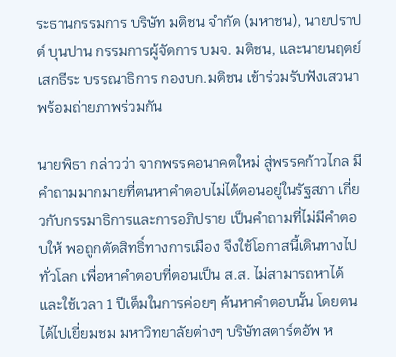ระธานกรรมการ บริษัท มติชน จำกัด (มหาชน), นายปราปต์ บุนปาน กรรมการผู้จัดการ บมจ. มติชน, และนายนฤตย์ เสกธีระ บรรณาธิการ กองบก.มติชน เข้าร่วมรับฟังเสวนา พร้อมถ่ายภาพร่วมกัน

นายพิธา กล่าวว่า จากพรรคอนาคตใหม่ สู่พรรคก้าวไกล มีคำถามมากมายที่ตนหาคำตอบไม่ได้ตอนอยู่ในรัฐสภา เกี่ยวกับกรรมาธิการและการอภิปราย เป็นคำถามที่ไม่มีคำตอบให้ พอถูกตัดสิทธิ์ทางการเมือง จึงใช้โอกาสนี้เดินทางไปทั่วโลก เพื่อหาคำตอบที่ตอนเป็น ส.ส. ไม่สามารถหาได้ และใช้เวลา 1 ปีเต็มในการค่อยๆ ค้นหาคำตอบนั้น โดยตนได้ไปเยี่ยมชม มหาวิทยาลัยต่างๆ บริษัทสตาร์ตอัพ ห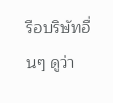รือบริษัทอื่นๆ ดูว่า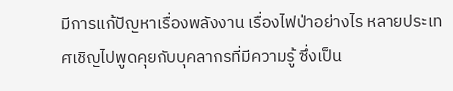มีการแก้ปัญหาเรื่องพลังงาน เรื่องไฟป่าอย่างไร หลายประเทศเชิญไปพูดคุยกับบุคลากรที่มีความรู้ ซึ่งเป็น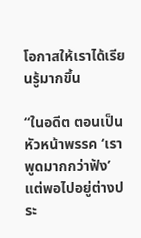โอกาสให้เราได้เรียนรู้มากขึ้น

“ในอดีต ตอนเป็นหัวหน้าพรรค ‘เราพูดมากกว่าฟัง’ แต่พอไปอยู่ต่างประ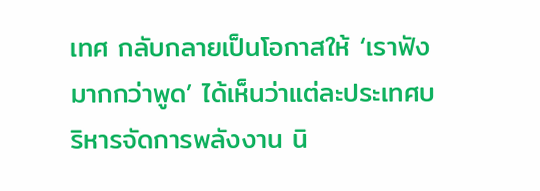เทศ กลับกลายเป็นโอกาสให้ ‘เราฟังมากกว่าพูด’ ได้เห็นว่าแต่ละประเทศบริหารจัดการพลังงาน นิ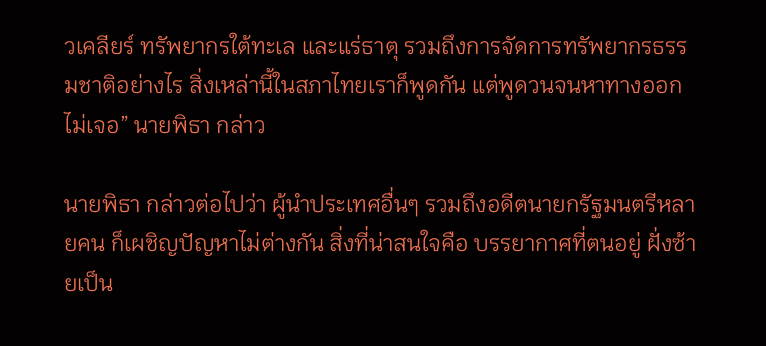วเคลียร์ ทรัพยากรใต้ทะเล และแร่ธาตุ รวมถึงการจัดการทรัพยากรธรรมชาติอย่างไร สิ่งเหล่านี้ในสภาไทยเราก็พูดกัน แต่พูดวนจนหาทางออกไม่เจอ” นายพิธา กล่าว

นายพิธา กล่าวต่อไปว่า ผู้นำประเทศอื่นๆ รวมถึงอดีตนายกรัฐมนตรีหลายคน ก็เผชิญปัญหาไม่ต่างกัน สิ่งที่น่าสนใจคือ บรรยากาศที่ตนอยู่ ฝั่งซ้ายเป็น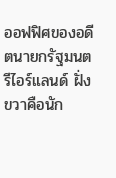ออฟฟิศของอดีตนายกรัฐมนตรีไอร์แลนด์ ฝั่งขวาคือนัก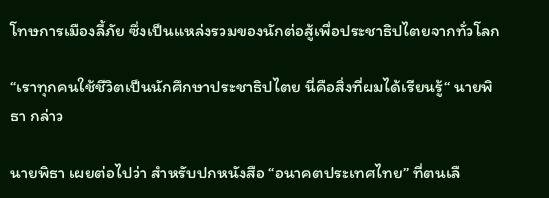โทษการเมืองลี้ภัย ซึ่งเป็นแหล่งรวมของนักต่อสู้เพื่อประชาธิปไตยจากทั่วโลก

“เราทุกคนใช้ชีวิตเป็นนักศึกษาประชาธิปไตย นี่คือสิ่งที่ผมได้เรียนรู้“ นายพิธา กล่าว

นายพิธา เผยต่อไปว่า สำหรับปกหนังสือ “อนาคตประเทศไทย” ที่ตนเลื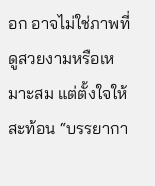อก อาจไม่ใช่ภาพที่ดูสวยงามหรือเหมาะสม แต่ตั้งใจให้สะท้อน “บรรยากา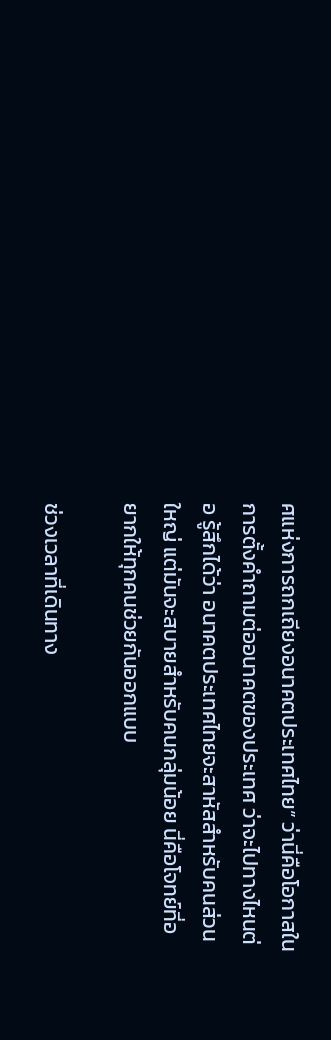ศแห่งการถกเถียงอนาคตประเทศไทย” ว่านี่คือโอกาสในการตั้งคำถามต่ออนาคตของประเทศ ว่าจะไปทางไหนต่อ รู้สึกได้ว่า อนาคตประเทศไทยจะสาหัสสำหรับคนส่วนใหญ่ แต่มันจะสบายสำหรับคนกลุ่มน้อย นี่คือโจทย์ที่อยากให้ทุกคนช่วยกันออกแบบ

ช่วงเวลาที่เดินทาง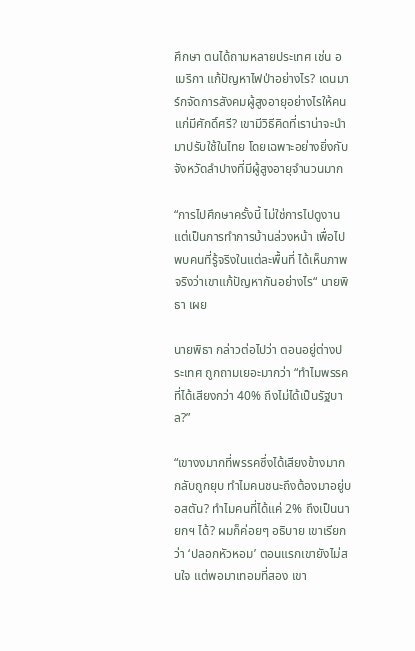ศึกษา ตนได้ถามหลายประเทศ เช่น อเมริกา แก้ปัญหาไฟป่าอย่างไร? เดนมาร์กจัดการสังคมผู้สูงอายุอย่างไรให้คนแก่มีศักดิ์ศรี? เขามีวิธีคิดที่เราน่าจะนำมาปรับใช้ในไทย โดยเฉพาะอย่างยิ่งกับจังหวัดลำปางที่มีผู้สูงอายุจำนวนมาก

“การไปศึกษาครั้งนี้ ไม่ใช่การไปดูงาน แต่เป็นการทำการบ้านล่วงหน้า เพื่อไปพบคนที่รู้จริงในแต่ละพื้นที่ ได้เห็นภาพจริงว่าเขาแก้ปัญหากันอย่างไร“ นายพิธา เผย

นายพิธา กล่าวต่อไปว่า ตอนอยู่ต่างประเทศ ถูกถามเยอะมากว่า “ทำไมพรรคที่ได้เสียงกว่า 40% ถึงไม่ได้เป็นรัฐบาล?”

“เขางงมากที่พรรคซึ่งได้เสียงข้างมากกลับถูกยุบ ทำไมคนชนะถึงต้องมาอยู่บอสตัน? ทำไมคนที่ได้แค่ 2% ถึงเป็นนายกฯ ได้? ผมก็ค่อยๆ อธิบาย เขาเรียกว่า ‘ปลอกหัวหอม’ ตอนแรกเขายังไม่สนใจ แต่พอมาเทอมที่สอง เขา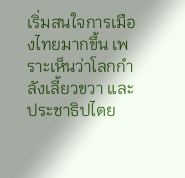เริ่มสนใจการเมืองไทยมากขึ้น เพราะเห็นว่าโลกกำลังเลี้ยวขวา และประชาธิปไตย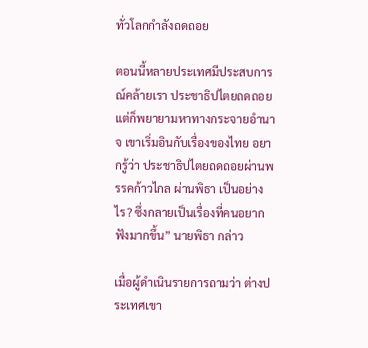ทั่วโลกกำลังถดถอย

ตอนนี้หลายประเทศมีประสบการณ์คล้ายเรา ประชาธิปไตยถดถอย แต่ก็พยายามหาทางกระจายอำนาจ เขาเริ่มอินกับเรื่องของไทย อยากรู้ว่า ประชาธิปไตยถดถอยผ่านพรรคก้าวไกล ผ่านพิธา เป็นอย่างไร? ซึ่งกลายเป็นเรื่องที่คนอยากฟังมากขึ้น” นายพิธา กล่าว

เมื่อผู้ดำเนินรายการถามว่า ต่างประเทศเขา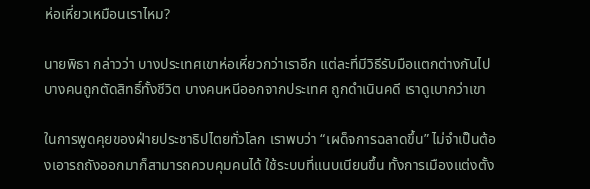ห่อเหี่ยวเหมือนเราไหม?

นายพิธา กล่าวว่า บางประเทศเขาห่อเหี่ยวกว่าเราอีก แต่ละที่มีวิธีรับมือแตกต่างกันไป บางคนถูกตัดสิทธิ์ทั้งชีวิต บางคนหนีออกจากประเทศ ถูกดำเนินคดี เราดูเบากว่าเขา

ในการพูดคุยของฝ่ายประชาธิปไตยทั่วโลก เราพบว่า “เผด็จการฉลาดขึ้น” ไม่จำเป็นต้องเอารถถังออกมาก็สามารถควบคุมคนได้ ใช้ระบบที่แนบเนียนขึ้น ทั้งการเมืองแต่งตั้ง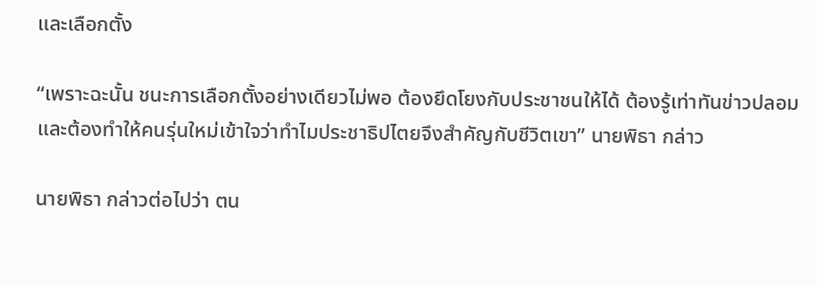และเลือกตั้ง

“เพราะฉะนั้น ชนะการเลือกตั้งอย่างเดียวไม่พอ ต้องยึดโยงกับประชาชนให้ได้ ต้องรู้เท่าทันข่าวปลอม และต้องทำให้คนรุ่นใหม่เข้าใจว่าทำไมประชาธิปไตยจึงสำคัญกับชีวิตเขา” นายพิธา กล่าว

นายพิธา กล่าวต่อไปว่า ตน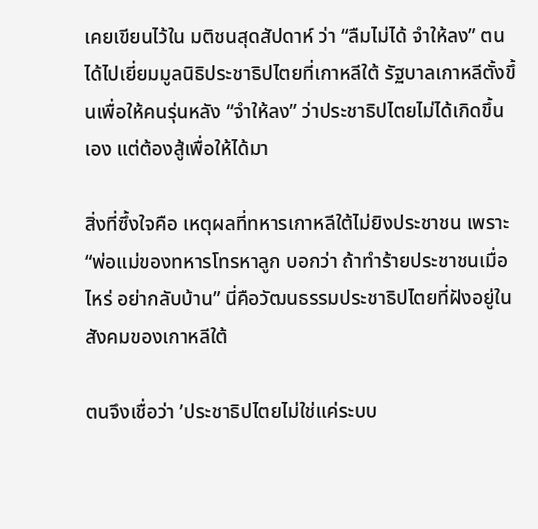เคยเขียนไว้ใน มติชนสุดสัปดาห์ ว่า “ลืมไม่ได้ จำให้ลง” ตนได้ไปเยี่ยมมูลนิธิประชาธิปไตยที่เกาหลีใต้ รัฐบาลเกาหลีตั้งขึ้นเพื่อให้คนรุ่นหลัง “จำให้ลง” ว่าประชาธิปไตยไม่ได้เกิดขึ้นเอง แต่ต้องสู้เพื่อให้ได้มา

สิ่งที่ซึ้งใจคือ เหตุผลที่ทหารเกาหลีใต้ไม่ยิงประชาชน เพราะ “พ่อแม่ของทหารโทรหาลูก บอกว่า ถ้าทำร้ายประชาชนเมื่อไหร่ อย่ากลับบ้าน” นี่คือวัฒนธรรมประชาธิปไตยที่ฝังอยู่ในสังคมของเกาหลีใต้

ตนจึงเชื่อว่า ’ประชาธิปไตยไม่ใช่แค่ระบบ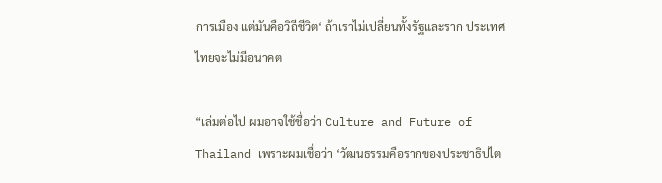การเมือง แต่มันคือวิถีชีวิต‘ ถ้าเราไม่เปลี่ยนทั้งรัฐและราก ประเทศไทยจะไม่มีอนาคต

“เล่มต่อไป ผมอาจใช้ชื่อว่า Culture and Future of Thailand เพราะผมเชื่อว่า ‘วัฒนธรรมคือรากของประชาธิปไต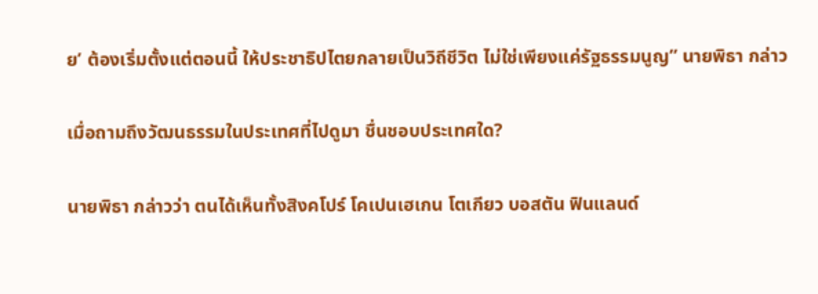ย’ ต้องเริ่มตั้งแต่ตอนนี้ ให้ประชาธิปไตยกลายเป็นวิถีชีวิต ไม่ใช่เพียงแค่รัฐธรรมนูญ” นายพิธา กล่าว

เมื่อถามถึงวัฒนธรรมในประเทศที่ไปดูมา ชื่นชอบประเทศใด?

นายพิธา กล่าวว่า ตนได้เห็นทั้งสิงคโปร์ โคเปนเฮเกน โตเกียว บอสตัน ฟินแลนด์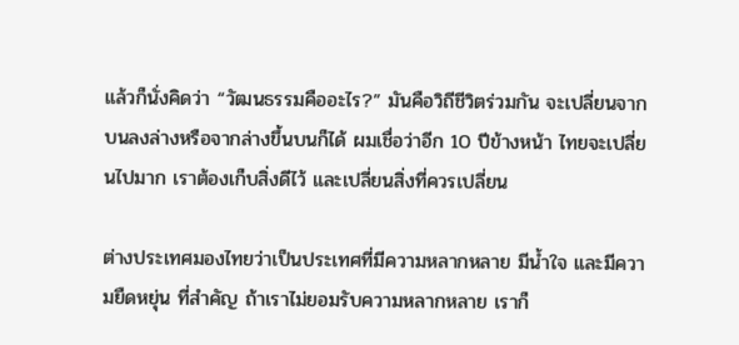แล้วก็นั่งคิดว่า “วัฒนธรรมคืออะไร?” มันคือวิถีชีวิตร่วมกัน จะเปลี่ยนจากบนลงล่างหรือจากล่างขึ้นบนก็ได้ ผมเชื่อว่าอีก 10 ปีข้างหน้า ไทยจะเปลี่ยนไปมาก เราต้องเก็บสิ่งดีไว้ และเปลี่ยนสิ่งที่ควรเปลี่ยน

ต่างประเทศมองไทยว่าเป็นประเทศที่มีความหลากหลาย มีน้ำใจ และมีความยืดหยุ่น ที่สำคัญ ถ้าเราไม่ยอมรับความหลากหลาย เราก็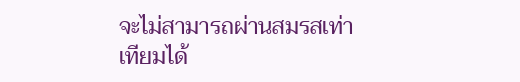จะไม่สามารถผ่านสมรสเท่าเทียมได้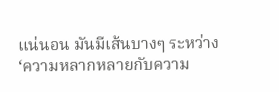แน่นอน มันมีเส้นบางๆ ระหว่าง ‘ความหลากหลายกับความ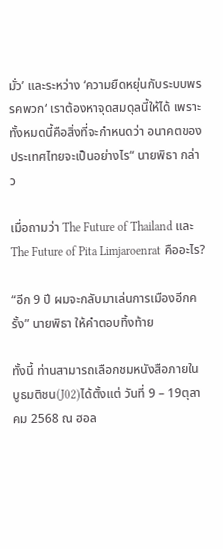มั่ว’ และระหว่าง ‘ความยืดหยุ่นกับระบบพรรคพวก‘ เราต้องหาจุดสมดุลนี้ให้ได้ เพราะทั้งหมดนี้คือสิ่งที่จะกำหนดว่า อนาคตของประเทศไทยจะเป็นอย่างไร“ นายพิธา กล่าว

เมื่อถามว่า The Future of Thailand และ The Future of Pita Limjaroenrat คืออะไร?

“อีก 9 ปี ผมจะกลับมาเล่นการเมืองอีกครั้ง” นายพิธา ให้คำตอบทิ้งท้าย

ทั้งนี้ ท่านสามารถเลือกชมหนังสือภายในบูธมติชน(J02)ได้ตั้งแต่ วันที่ 9 – 19ตุลาคม 2568 ณ ฮอล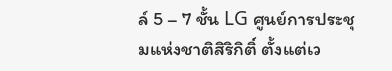ล์ 5 – 7 ชั้น LG ศูนย์การประชุมแห่งชาติสิริกิติ์ ตั้งแต่เว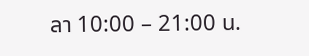ลา 10:00 – 21:00 น.